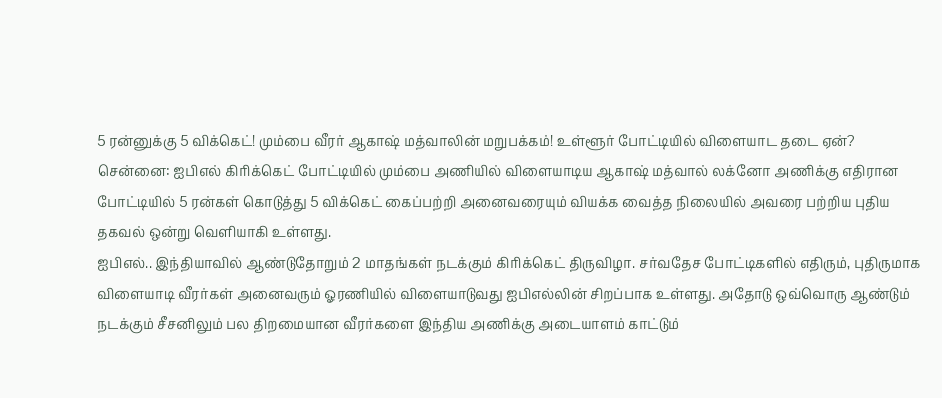5 ரன்னுக்கு 5 விக்கெட்! மும்பை வீரர் ஆகாஷ் மத்வாலின் மறுபக்கம்! உள்ளூர் போட்டியில் விளையாட தடை ஏன்?
சென்னை: ஐபிஎல் கிரிக்கெட் போட்டியில் மும்பை அணியில் விளையாடிய ஆகாஷ் மத்வால் லக்னோ அணிக்கு எதிரான போட்டியில் 5 ரன்கள் கொடுத்து 5 விக்கெட் கைப்பற்றி அனைவரையும் வியக்க வைத்த நிலையில் அவரை பற்றிய புதிய தகவல் ஒன்று வெளியாகி உள்ளது.
ஐபிஎல்.. இந்தியாவில் ஆண்டுதோறும் 2 மாதங்கள் நடக்கும் கிரிக்கெட் திருவிழா. சர்வதேச போட்டிகளில் எதிரும், புதிருமாக விளையாடி வீரர்கள் அனைவரும் ஓரணியில் விளையாடுவது ஐபிஎல்லின் சிறப்பாக உள்ளது. அதோடு ஒவ்வொரு ஆண்டும் நடக்கும் சீசனிலும் பல திறமையான வீரர்களை இந்திய அணிக்கு அடையாளம் காட்டும்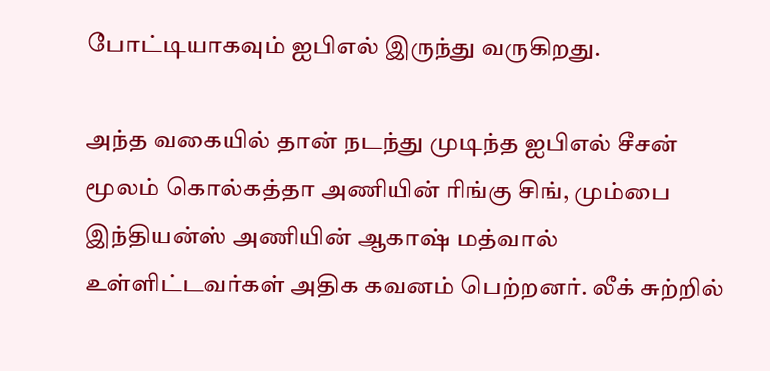போட்டியாகவும் ஐபிஎல் இருந்து வருகிறது.

அந்த வகையில் தான் நடந்து முடிந்த ஐபிஎல் சீசன் மூலம் கொல்கத்தா அணியின் ரிங்கு சிங், மும்பை இந்தியன்ஸ் அணியின் ஆகாஷ் மத்வால் உள்ளிட்டவர்கள் அதிக கவனம் பெற்றனர். லீக் சுற்றில்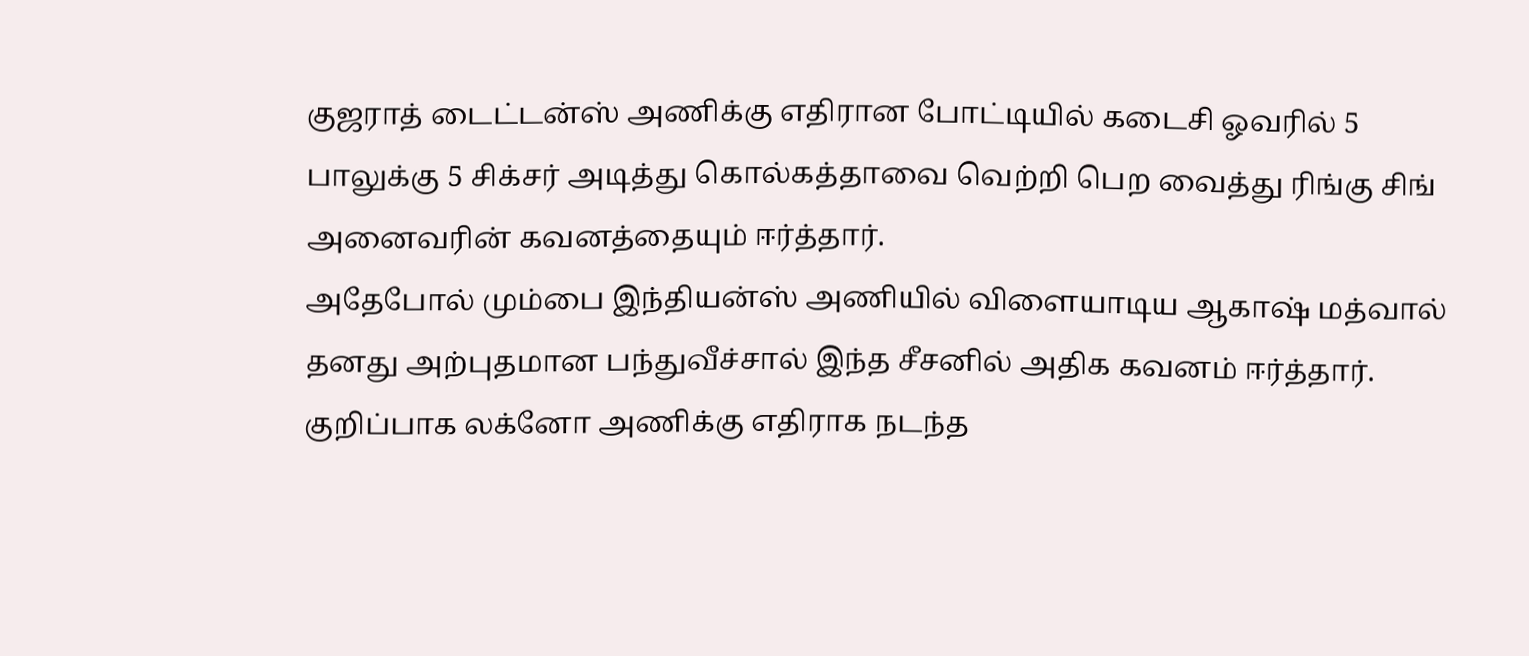குஜராத் டைட்டன்ஸ் அணிக்கு எதிரான போட்டியில் கடைசி ஓவரில் 5 பாலுக்கு 5 சிக்சர் அடித்து கொல்கத்தாவை வெற்றி பெற வைத்து ரிங்கு சிங் அனைவரின் கவனத்தையும் ஈர்த்தார்.
அதேபோல் மும்பை இந்தியன்ஸ் அணியில் விளையாடிய ஆகாஷ் மத்வால் தனது அற்புதமான பந்துவீச்சால் இந்த சீசனில் அதிக கவனம் ஈர்த்தார். குறிப்பாக லக்னோ அணிக்கு எதிராக நடந்த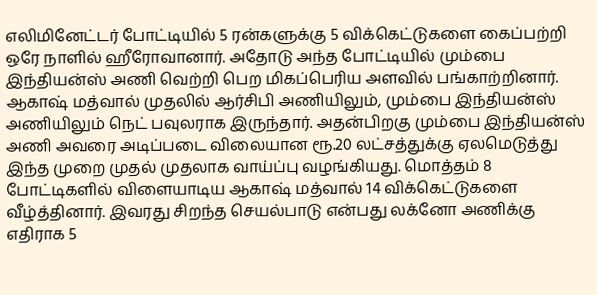எலிமினேட்டர் போட்டியில் 5 ரன்களுக்கு 5 விக்கெட்டுகளை கைப்பற்றி ஒரே நாளில் ஹீரோவானார். அதோடு அந்த போட்டியில் மும்பை இந்தியன்ஸ் அணி வெற்றி பெற மிகப்பெரிய அளவில் பங்காற்றினார்.
ஆகாஷ் மத்வால் முதலில் ஆர்சிபி அணியிலும், மும்பை இந்தியன்ஸ் அணியிலும் நெட் பவுலராக இருந்தார். அதன்பிறகு மும்பை இந்தியன்ஸ் அணி அவரை அடிப்படை விலையான ரூ.20 லட்சத்துக்கு ஏலமெடுத்து இந்த முறை முதல் முதலாக வாய்ப்பு வழங்கியது. மொத்தம் 8 போட்டிகளில் விளையாடிய ஆகாஷ் மத்வால் 14 விக்கெட்டுகளை வீழ்த்தினார். இவரது சிறந்த செயல்பாடு என்பது லக்னோ அணிக்கு எதிராக 5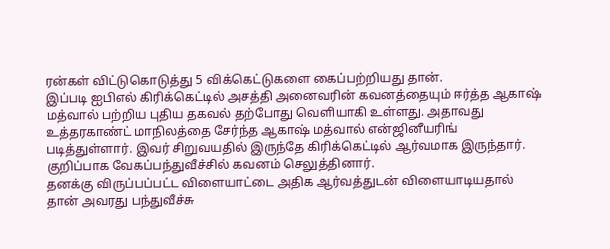ரன்கள் விட்டுகொடுத்து 5 விக்கெட்டுகளை கைப்பற்றியது தான்.
இப்படி ஐபிஎல் கிரிக்கெட்டில் அசத்தி அனைவரின் கவனத்தையும் ஈர்த்த ஆகாஷ் மத்வால் பற்றிய புதிய தகவல் தற்போது வெளியாகி உள்ளது. அதாவது உத்தரகாண்ட் மாநிலத்தை சேர்ந்த ஆகாஷ் மத்வால் என்ஜினீயரிங் படித்துள்ளார். இவர் சிறுவயதில் இருந்தே கிரிக்கெட்டில் ஆர்வமாக இருந்தார். குறிப்பாக வேகப்பந்துவீச்சில் கவனம் செலுத்தினார்.
தனக்கு விருப்பப்பட்ட விளையாட்டை அதிக ஆர்வத்துடன் விளையாடியதால் தான் அவரது பந்துவீச்சு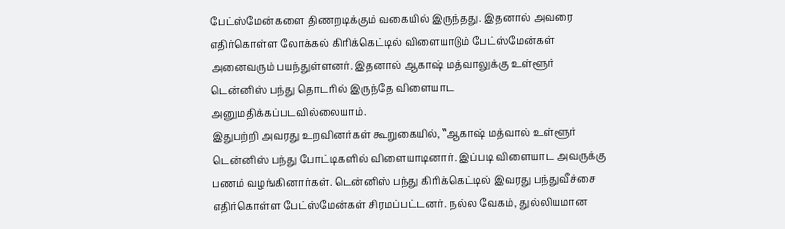பேட்ஸ்மேன்களை திணறடிக்கும் வகையில் இருந்தது. இதனால் அவரை எதிர்கொள்ள லோக்கல் கிரிக்கெட்டில் விளையாடும் பேட்ஸ்மேன்கள் அனைவரும் பயந்துள்ளனர். இதனால் ஆகாஷ் மத்வாலுக்கு உள்ளூர் டென்னிஸ் பந்து தொடரில் இருந்தே விளையாட அனுமதிக்கப்படவில்லையாம்.
இதுபற்றி அவரது உறவினர்கள் கூறுகையில், ‛‛ஆகாஷ் மத்வால் உள்ளூர் டென்னிஸ் பந்து போட்டிகளில் விளையாடினார். இப்படி விளையாட அவருக்கு பணம் வழங்கினார்கள். டென்னிஸ் பந்து கிரிக்கெட்டில் இவரது பந்துவீச்சை எதிர்கொள்ள பேட்ஸ்மேன்கள் சிரமப்பட்டனர். நல்ல வேகம், துல்லியமான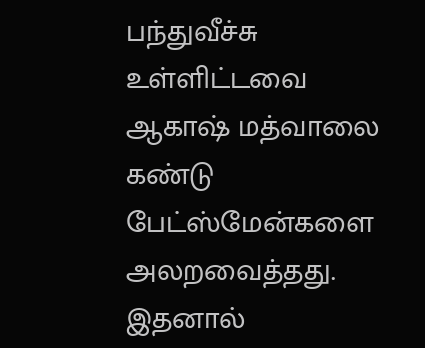பந்துவீச்சு உள்ளிட்டவை ஆகாஷ் மத்வாலை கண்டு பேட்ஸ்மேன்களை அலறவைத்தது. இதனால்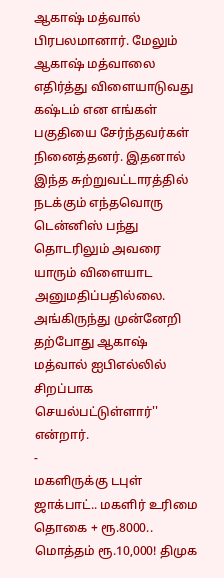ஆகாஷ் மத்வால் பிரபலமானார். மேலும் ஆகாஷ் மத்வாலை எதிர்த்து விளையாடுவது கஷ்டம் என எங்கள் பகுதியை சேர்ந்தவர்கள் நினைத்தனர். இதனால் இந்த சுற்றுவட்டாரத்தில் நடக்கும் எந்தவொரு டென்னிஸ் பந்து தொடரிலும் அவரை யாரும் விளையாட அனுமதிப்பதில்லை. அங்கிருந்து முன்னேறி தற்போது ஆகாஷ் மத்வால் ஐபிஎல்லில் சிறப்பாக செயல்பட்டுள்ளார்'' என்றார்.
-
மகளிருக்கு டபுள் ஜாக்பாட்.. மகளிர் உரிமை தொகை + ரூ.8000.. மொத்தம் ரூ.10,000! திமுக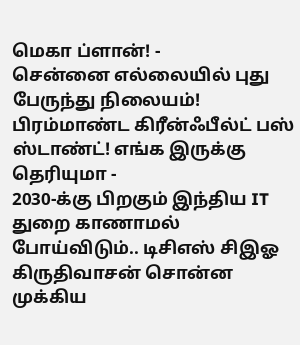மெகா ப்ளான்! -
சென்னை எல்லையில் புது பேருந்து நிலையம்! பிரம்மாண்ட கிரீன்ஃபீல்ட் பஸ் ஸ்டாண்ட்! எங்க இருக்கு தெரியுமா -
2030-க்கு பிறகும் இந்திய IT துறை காணாமல் போய்விடும்.. டிசிஎஸ் சிஇஓ கிருதிவாசன் சொன்ன முக்கிய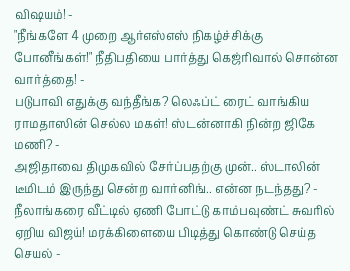விஷயம்! -
"நீங்களே 4 முறை ஆர்எஸ்எஸ் நிகழ்ச்சிக்கு போனீங்கள்!" நீதிபதியை பார்த்து கெஜ்ரிவால் சொன்ன வார்த்தை! -
படுபாவி எதுக்கு வந்தீங்க? லெஃப்ட் ரைட் வாங்கிய ராமதாஸின் செல்ல மகள்! ஸ்டன்னாகி நின்ற ஜிகே மணி? -
அஜிதாவை திமுகவில் சேர்ப்பதற்கு முன்.. ஸ்டாலின் டீமிடம் இருந்து சென்ற வார்னிங்.. என்ன நடந்தது? -
நீலாங்கரை வீட்டில் ஏணி போட்டு காம்பவுண்ட் சுவரில் ஏறிய விஜய்! மரக்கிளையை பிடித்து கொண்டு செய்த செயல் -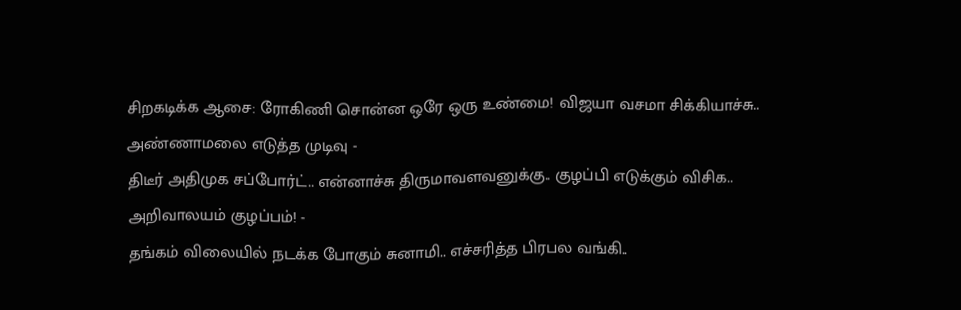சிறகடிக்க ஆசை: ரோகிணி சொன்ன ஒரே ஒரு உண்மை! விஜயா வசமா சிக்கியாச்சு.. அண்ணாமலை எடுத்த முடிவு -
திடீர் அதிமுக சப்போர்ட்.. என்னாச்சு திருமாவளவனுக்கு.. குழப்பி எடுக்கும் விசிக.. அறிவாலயம் குழப்பம்! -
தங்கம் விலையில் நடக்க போகும் சுனாமி.. எச்சரித்த பிரபல வங்கி..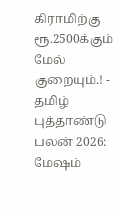கிராமிற்கு ரூ.2500க்கும் மேல் குறையும்.! -
தமிழ் புத்தாண்டு பலன் 2026: மேஷம்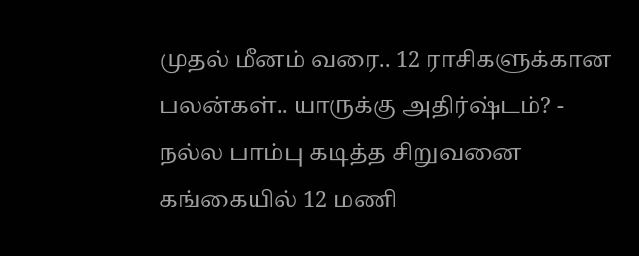முதல் மீனம் வரை.. 12 ராசிகளுக்கான பலன்கள்.. யாருக்கு அதிர்ஷ்டம்? -
நல்ல பாம்பு கடித்த சிறுவனை கங்கையில் 12 மணி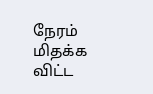நேரம் மிதக்க விட்ட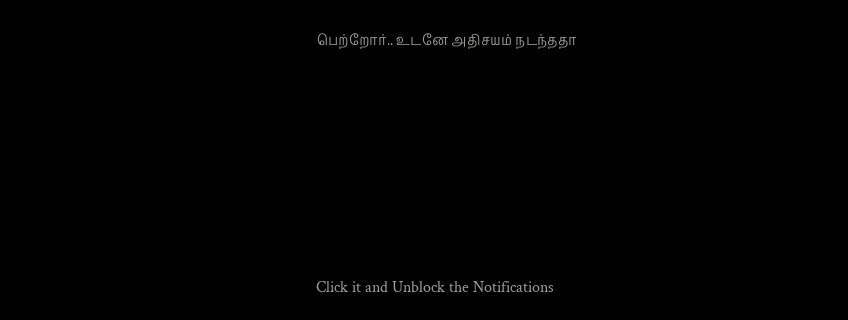பெற்றோர்.. உடனே அதிசயம் நடந்ததா












Click it and Unblock the Notifications